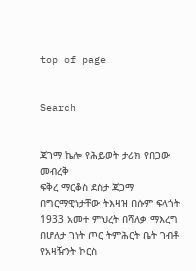top of page


Search


ጃገማ ኬሎ የሕይወት ታሪክ የበጋው መብረቅ
ፍቅረ ማርቆስ ደስታ ጃጋማ በግርማዊነታቸው ትእዛዝ በሱም ፍላጎት 1933 አመተ ምህረት በሻለቃ ማእረግ በሆለታ ገነት ጦር ትምሕርት ቤት ገብቶ የአዛዥንት ኮርስ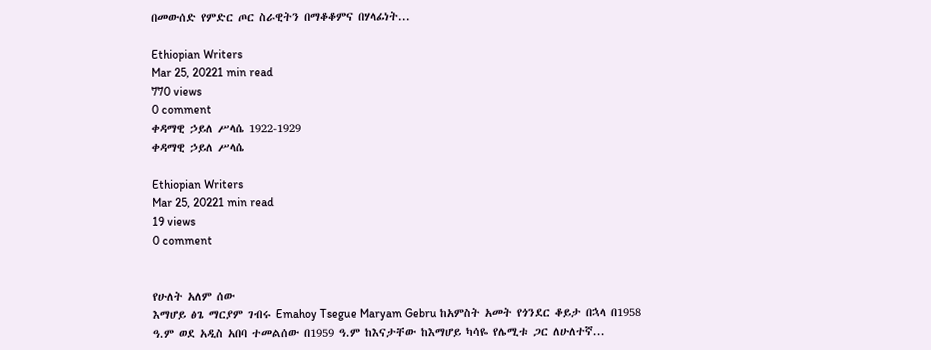በመውሰድ የምድር ጦር ስራዊትን በማቆቆምና በሃላፊነት...

Ethiopian Writers
Mar 25, 20221 min read
770 views
0 comment
ቀዳማዊ ኃይለ ሥላሴ 1922-1929
ቀዳማዊ ኃይለ ሥላሴ

Ethiopian Writers
Mar 25, 20221 min read
19 views
0 comment


የሁለት አለም ሰው
እማሆይ ፅጌ ማርያም ገብሩ Emahoy Tsegue Maryam Gebru ከአምስት አመት የጎንደር ቆይታ በኋላ በ1958 ዓ.ም ወደ አዲስ አበባ ተመልሰው በ1959 ዓ.ም ከእናታቸው ከእማሆይ ካሳዬ የሌሚቱ ጋር ለሁለተኛ...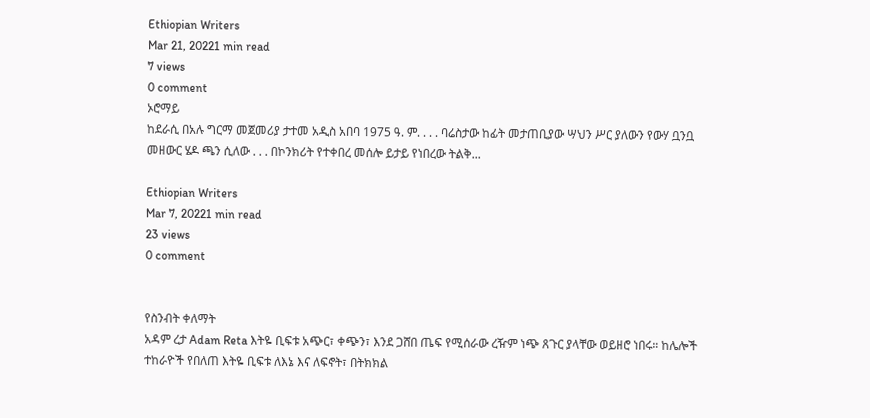Ethiopian Writers
Mar 21, 20221 min read
7 views
0 comment
ኦሮማይ
ከደራሲ በአሉ ግርማ መጀመሪያ ታተመ አዲስ አበባ 1975 ዓ. ም. . . . ባሬስታው ከፊት መታጠቢያው ሣህን ሥር ያለውን የውሃ ቧንቧ መዘውር ሄዶ ጫን ሲለው . . . በኮንክሪት የተቀበረ መሰሎ ይታይ የነበረው ትልቅ...

Ethiopian Writers
Mar 7, 20221 min read
23 views
0 comment


የስንብት ቀለማት
አዳም ረታ Adam Reta እትዬ ቢፍቱ አጭር፣ ቀጭን፣ እንደ ጋሸበ ጤፍ የሚሰራው ረዥም ነጭ ጸጉር ያላቸው ወይዘሮ ነበሩ። ከሌሎች ተከራዮች የበለጠ እትዬ ቢፍቱ ለእኔ እና ለፍኖት፣ በትክክል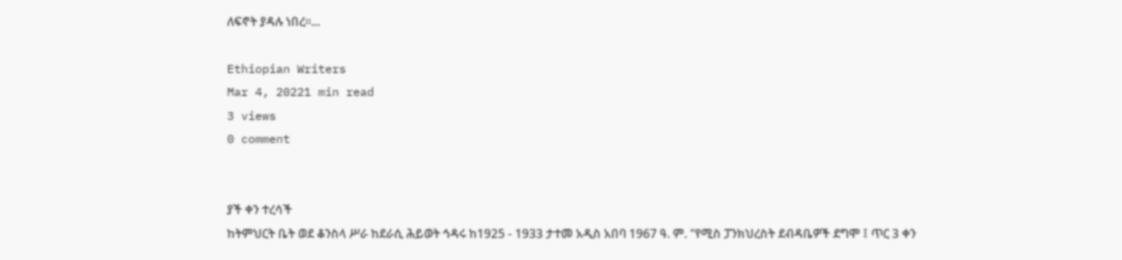ለፍኖት ያዳሉ ነበረ።...

Ethiopian Writers
Mar 4, 20221 min read
3 views
0 comment


ያች ቀን ተረሳች
ከትምህርት ቤት ወደ ቆንስላ ሥራ ከደራሲ ሕይወት ኅዳሩ ከ1925 - 1933 ታተመ አዲስ አበባ 1967 ዓ. ም. "የሚስ ፓንክህረስት ደብዳቤዎች ደግሞ ፤ ጥር 3 ቀን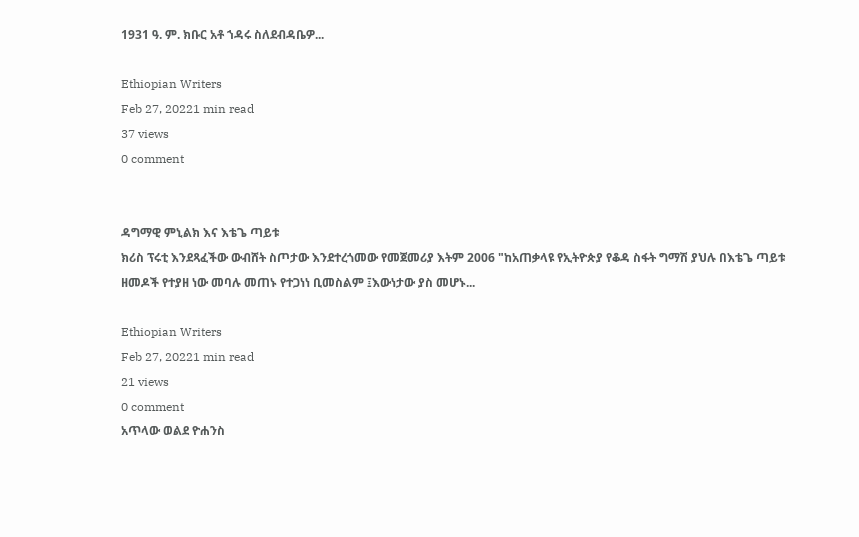1931 ዓ. ም. ክቡር አቶ ኀዳሩ ስለደብዳቤዎ...

Ethiopian Writers
Feb 27, 20221 min read
37 views
0 comment


ዳግማዊ ምኒልክ እና እቴጌ ጣይቱ
ክሪስ ፕሩቲ እንደጻፈችው ውብሸት ስጦታው እንደተረጎመው የመጀመሪያ እትም 2006 "ከአጠቃላዩ የኢትዮጵያ የቆዳ ስፋት ግማሽ ያህሉ በእቴጌ ጣይቱ ዘመዶች የተያዘ ነው መባሉ መጠኑ የተጋነነ ቢመስልም ፤እውነታው ያስ መሆኑ...

Ethiopian Writers
Feb 27, 20221 min read
21 views
0 comment
አጥላው ወልደ ዮሐንስ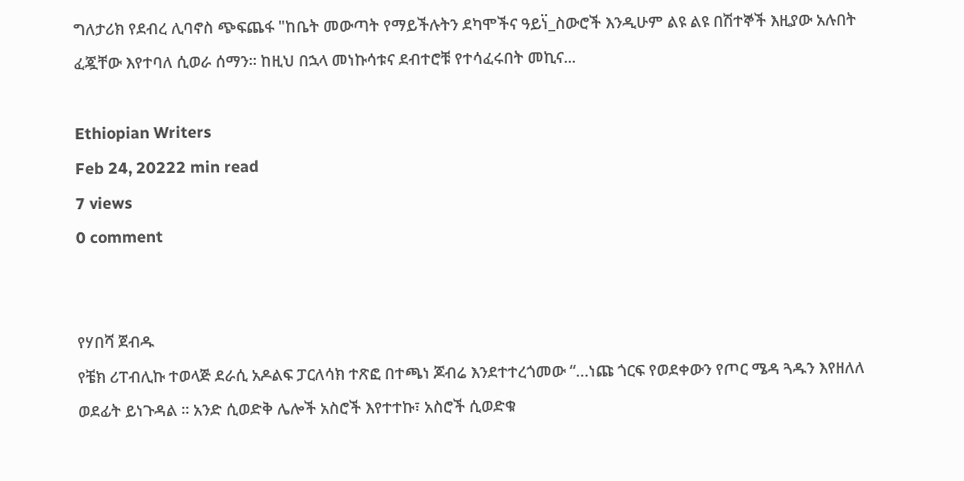ግለታሪክ የደብረ ሊባኖስ ጭፍጨፋ "ከቤት መውጣት የማይችሉትን ደካሞችና ዓይነ፟_ስውሮች እንዲሁም ልዩ ልዩ በሽተኞች እዚያው አሉበት ፈጇቸው እየተባለ ሲወራ ሰማን። ከዚህ በኋላ መነኩሳቱና ደብተሮቹ የተሳፈሩበት መኪና...

Ethiopian Writers
Feb 24, 20222 min read
7 views
0 comment


የሃበሻ ጀብዱ
የቼክ ሪፐብሊኩ ተወላጅ ደራሲ አዶልፍ ፓርለሳክ ተጽፎ በተጫነ ጆብሬ እንደተተረጎመው “…ነጩ ጎርፍ የወደቀውን የጦር ሜዳ ጓዱን እየዘለለ ወደፊት ይነጉዳል ። አንድ ሲወድቅ ሌሎች አስሮች እየተተኩ፣ አስሮች ሲወድቁ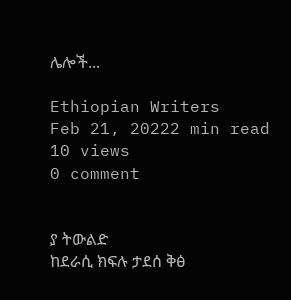ሌሎች...

Ethiopian Writers
Feb 21, 20222 min read
10 views
0 comment


ያ ትውልድ
ከደራሲ ክፍሉ ታደሰ ቅፅ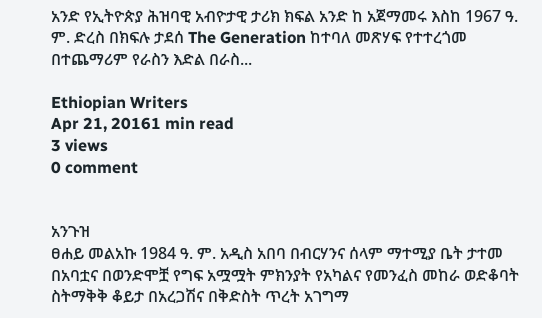አንድ የኢትዮጵያ ሕዝባዊ አብዮታዊ ታሪክ ክፍል አንድ ከ አጀማመሩ እስከ 1967 ዓ. ም. ድረስ በክፍሉ ታደሰ The Generation ከተባለ መጽሃፍ የተተረጎመ በተጨማሪም የራስን እድል በራስ...

Ethiopian Writers
Apr 21, 20161 min read
3 views
0 comment


አንጉዝ
ፀሐይ መልአኩ 1984 ዓ. ም. አዲስ አበባ በብርሃንና ሰላም ማተሚያ ቤት ታተመ በአባቷና በወንድሞቿ የግፍ አሟሟት ምክንያት የአካልና የመንፈስ መከራ ወድቆባት ስትማቅቅ ቆይታ በአረጋሽና በቅድስት ጥረት አገግማ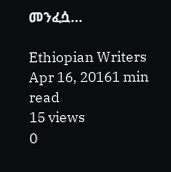መንፈሷ...

Ethiopian Writers
Apr 16, 20161 min read
15 views
0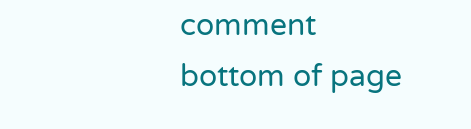comment
bottom of page